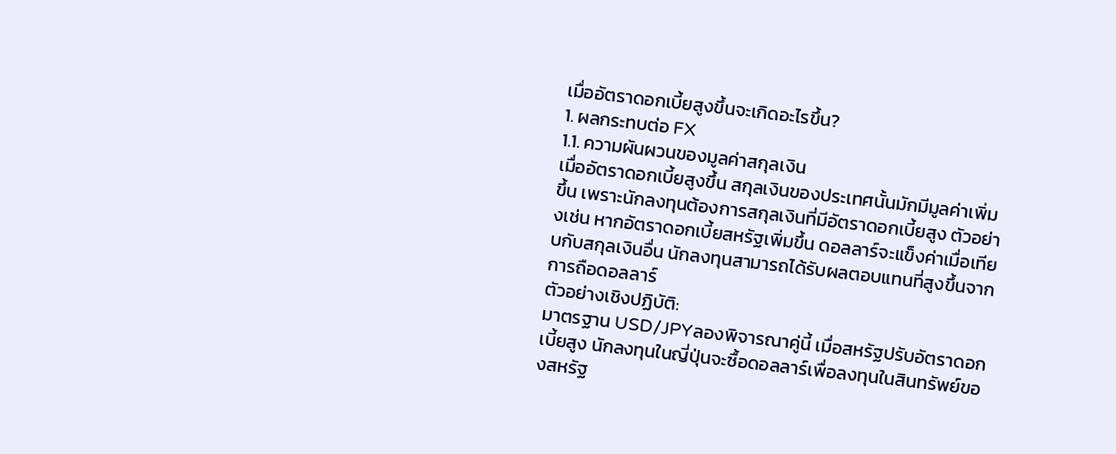เมื่ออัตราดอกเบี้ยสูงขึ้นจะเกิดอะไรขึ้น?
1. ผลกระทบต่อ FX
1.1. ความผันผวนของมูลค่าสกุลเงิน
เมื่ออัตราดอกเบี้ยสูงขึ้น สกุลเงินของประเทศนั้นมักมีมูลค่าเพิ่มขึ้น เพราะนักลงทุนต้องการสกุลเงินที่มีอัตราดอกเบี้ยสูง ตัวอย่างเช่น หากอัตราดอกเบี้ยสหรัฐเพิ่มขึ้น ดอลลาร์จะแข็งค่าเมื่อเทียบกับสกุลเงินอื่น นักลงทุนสามารถได้รับผลตอบแทนที่สูงขึ้นจากการถือดอลลาร์
ตัวอย่างเชิงปฏิบัติ:
มาตรฐาน USD/JPYลองพิจารณาคู่นี้ เมื่อสหรัฐปรับอัตราดอกเบี้ยสูง นักลงทุนในญี่ปุ่นจะซื้อดอลลาร์เพื่อลงทุนในสินทรัพย์ของสหรัฐ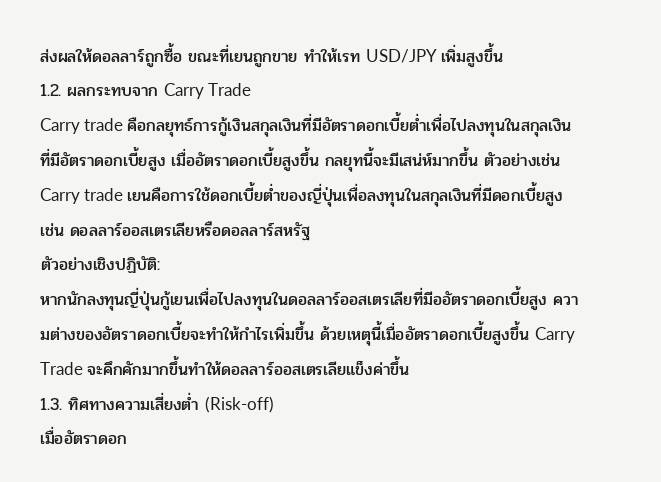ส่งผลให้ดอลลาร์ถูกซื้อ ขณะที่เยนถูกขาย ทำให้เรท USD/JPY เพิ่มสูงขึ้น
1.2. ผลกระทบจาก Carry Trade
Carry trade คือกลยุทธ์การกู้เงินสกุลเงินที่มีอัตราดอกเบี้ยต่ำเพื่อไปลงทุนในสกุลเงินที่มีอัตราดอกเบี้ยสูง เมื่ออัตราดอกเบี้ยสูงขึ้น กลยุทนี้จะมีเสน่ห์มากขึ้น ตัวอย่างเช่น Carry trade เยนคือการใช้ดอกเบี้ยต่ำของญี่ปุ่นเพื่อลงทุนในสกุลเงินที่มีดอกเบี้ยสูง เช่น ดอลลาร์ออสเตรเลียหรือดอลลาร์สหรัฐ
ตัวอย่างเชิงปฏิบัติ:
หากนักลงทุนญี่ปุ่นกู้เยนเพื่อไปลงทุนในดอลลาร์ออสเตรเลียที่มีออัตราดอกเบี้ยสูง ความต่างของอัตราดอกเบี้ยจะทำให้กำไรเพิ่มขึ้น ด้วยเหตุนี้เมื่ออัตราดอกเบี้ยสูงขึ้น Carry Trade จะคึกคักมากขึ้นทำให้ดอลลาร์ออสเตรเลียแข็งค่าขึ้น
1.3. ทิศทางความเสี่ยงต่ำ (Risk-off)
เมื่ออัตราดอก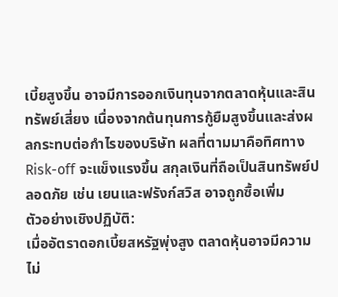เบี้ยสูงขึ้น อาจมีการออกเงินทุนจากตลาดหุ้นและสินทรัพย์เสี่ยง เนื่องจากต้นทุนการกู้ยืมสูงขึ้นและส่งผลกระทบต่อกำไรของบริษัท ผลที่ตามมาคือทิศทาง Risk-off จะแข็งแรงขึ้น สกุลเงินที่ถือเป็นสินทรัพย์ปลอดภัย เช่น เยนและฟรังก์สวิส อาจถูกซื้อเพิ่ม
ตัวอย่างเชิงปฏิบัติ:
เมื่ออัตราดอกเบี้ยสหรัฐพุ่งสูง ตลาดหุ้นอาจมีความไม่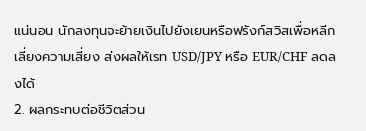แน่นอน นักลงทุนจะย้ายเงินไปยังเยนหรือฟรังก์สวิสเพื่อหลีกเลี่ยงความเสี่ยง ส่งผลให้เรท USD/JPY หรือ EUR/CHF ลดลงได้
2. ผลกระทบต่อชีวิตส่วน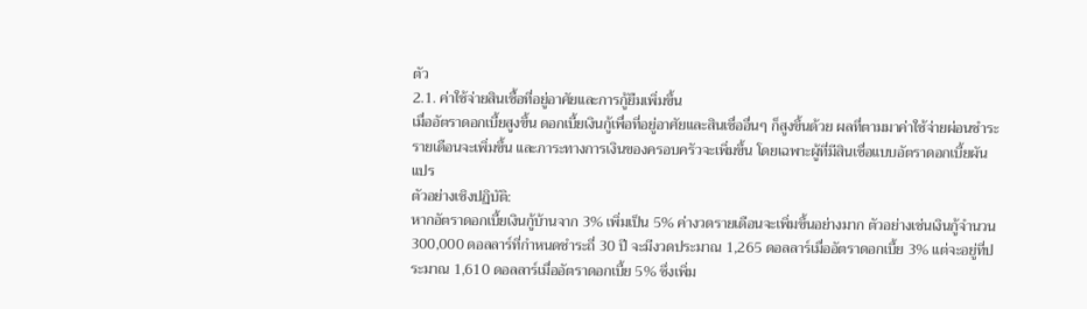ตัว
2.1. ค่าใช้จ่ายสินเชื้อที่อยู่อาศัยและการกู้ยืมเพิ่มขึ้น
เมื่ออัตราดอกเบี้ยสูงขึ้น ดอกเบี้ยเงินกู้เพื่อที่อยู่อาศัยและสินเชื่ออื่นๆ ก็สูงขึ้นด้วย ผลที่ตามมาค่าใช้จ่ายผ่อนชำระรายเดือนจะเพิ่มขึ้น และภาระทางการเงินของครอบครัวจะเพิ่มขึ้น โดยเฉพาะผู้ที่มีสินเชื่อแบบอัตราดอกเบี้ยผันแปร
ตัวอย่างเชิงปฏิบัติ:
หากอัตราดอกเบี้ยเงินกู้บ้านจาก 3% เพิ่มเป็น 5% ค่างวดรายเดือนจะเพิ่มขึ้นอย่างมาก ตัวอย่างเช่นเงินกู้จำนวน 300,000 ดอลลาร์ที่กำหนดชำระถี่ 30 ปี จะมีงวดประมาณ 1,265 ดอลลาร์เมื่ออัตราดอกเบี้ย 3% แต่จะอยู่ที่ประมาณ 1,610 ดอลลาร์เมื่ออัตราดอกเบี้ย 5% ซึ่งเพิ่ม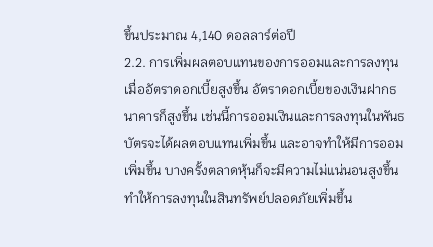ขึ้นประมาณ 4,140 ดอลลาร์ต่อปี
2.2. การเพิ่มผลตอบแทนของการออมและการลงทุน
เมื่ออัตราดอกเบี้ยสูงขึ้น อัตราดอกเบี้ยของเงินฝากธนาคารก็สูงขึ้น เช่นนี้การออมเงินและการลงทุนในพันธบัตรจะได้ผลตอบแทนเพิ่มขึ้น และอาจทำให้มีการออมเพิ่มขึ้น บางครั้งตลาดหุ้นก็จะมีความไม่แน่นอนสูงขึ้น ทำให้การลงทุนในสินทรัพย์ปลอดภัยเพิ่มขึ้น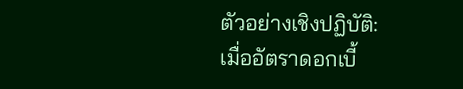ตัวอย่างเชิงปฏิบัติ:
เมื่ออัตราดอกเบี้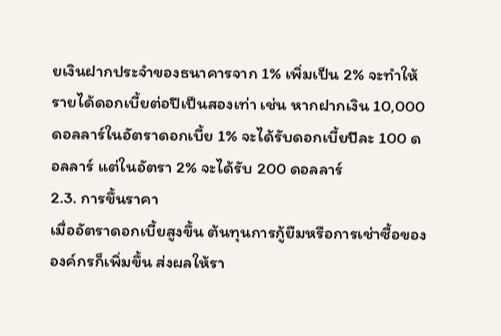ยเงินฝากประจำของธนาคารจาก 1% เพิ่มเป็น 2% จะทำให้รายได้ดอกเบี้ยต่อปีเป็นสองเท่า เช่น หากฝากเงิน 10,000 ดอลลาร์ในอัตราดอกเบี้ย 1% จะได้รับดอกเบี้ยปีละ 100 ดอลลาร์ แต่ในอัตรา 2% จะได้รับ 200 ดอลลาร์
2.3. การขึ้นราคา
เมื่ออัตราดอกเบี้ยสูงขึ้น ต้นทุนการกู้ยืมหรือการเช่าซื้อขององค์กรก็เพิ่มขึ้น ส่งผลให้รา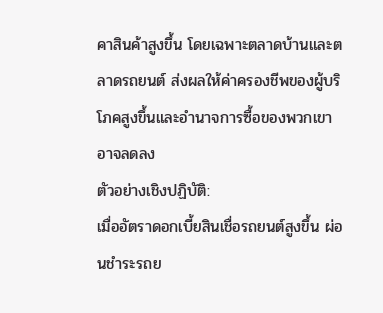คาสินค้าสูงขึ้น โดยเฉพาะตลาดบ้านและตลาดรถยนต์ ส่งผลให้ค่าครองชีพของผู้บริโภคสูงขึ้นและอำนาจการซื้อของพวกเขาอาจลดลง
ตัวอย่างเชิงปฏิบัติ:
เมื่ออัตราดอกเบี้ยสินเชื่อรถยนต์สูงขึ้น ผ่อนชำระรถย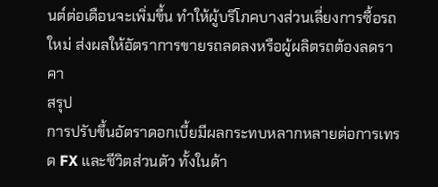นต์ต่อเดือนจะเพิ่มขึ้น ทำให้ผู้บริโภคบางส่วนเลี่ยงการซื้อรถใหม่ ส่งผลให้อัตราการขายรถลดลงหรือผู้ผลิตรถต้องลดราคา
สรุป
การปรับขึ้นอัตราดอกเบี้ยมีผลกระทบหลากหลายต่อการเทรด FX และชีวิตส่วนตัว ทั้งในด้า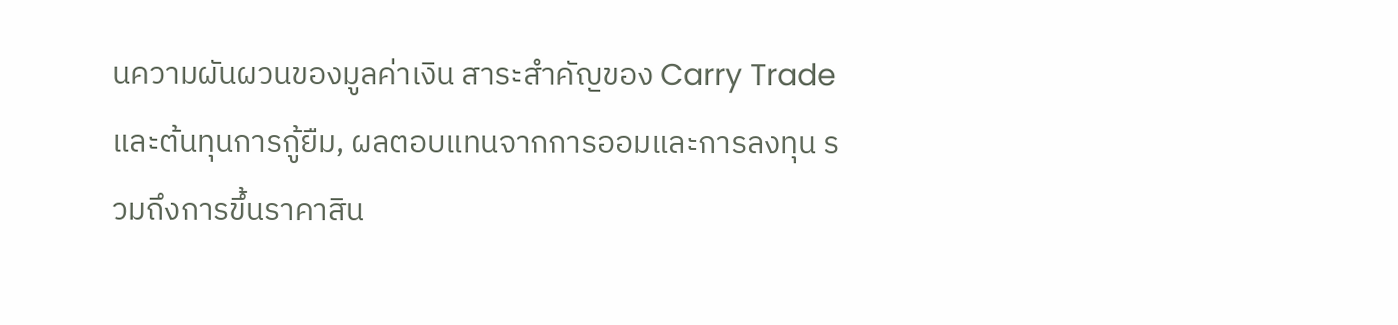นความผันผวนของมูลค่าเงิน สาระสำคัญของ Carry Trade และต้นทุนการกู้ยืม, ผลตอบแทนจากการออมและการลงทุน รวมถึงการขึ้นราคาสิน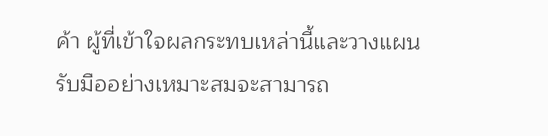ค้า ผู้ที่เข้าใจผลกระทบเหล่านี้และวางแผนรับมืออย่างเหมาะสมจะสามารถ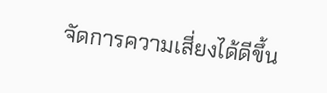จัดการความเสี่ยงได้ดีขึ้น